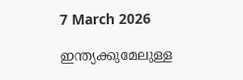7 March 2026

ഇന്ത്യക്കുമേലുള്ള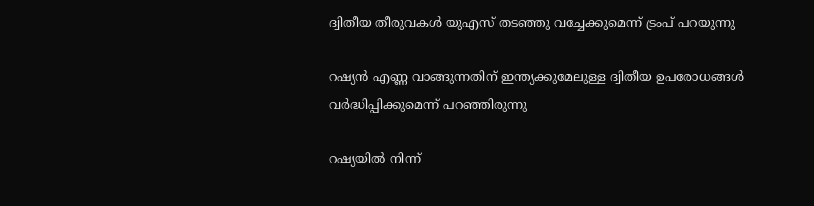ദ്വിതീയ തീരുവകൾ യുഎസ് തടഞ്ഞു വച്ചേക്കുമെന്ന് ട്രംപ് പറയുന്നു

റഷ്യൻ എണ്ണ വാങ്ങുന്നതിന് ഇന്ത്യക്കുമേലുള്ള ദ്വിതീയ ഉപരോധങ്ങൾ വർദ്ധിപ്പിക്കുമെന്ന് പറഞ്ഞിരുന്നു

റഷ്യയിൽ നിന്ന്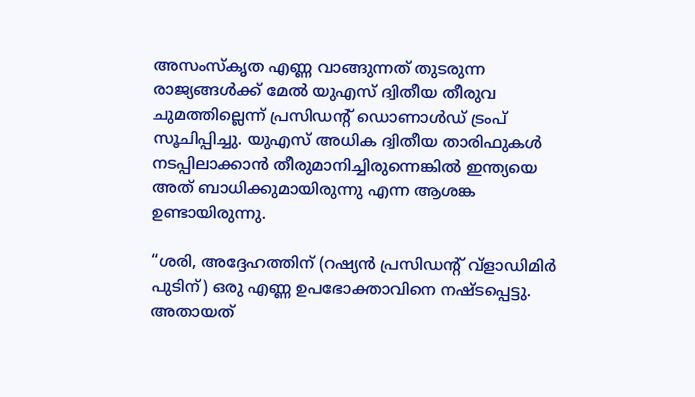അസംസ്കൃത എണ്ണ വാങ്ങുന്നത് തുടരുന്ന രാജ്യങ്ങൾക്ക് മേൽ യുഎസ് ദ്വിതീയ തീരുവ ചുമത്തില്ലെന്ന് പ്രസിഡന്റ് ഡൊണാൾഡ് ട്രംപ് സൂചിപ്പിച്ചു. യുഎസ് അധിക ദ്വിതീയ താരിഫുകൾ നടപ്പിലാക്കാൻ തീരുമാനിച്ചിരുന്നെങ്കിൽ ഇന്ത്യയെ അത് ബാധിക്കുമായിരുന്നു എന്ന ആശങ്ക ഉണ്ടായിരുന്നു.

“ശരി, അദ്ദേഹത്തിന് (റഷ്യൻ പ്രസിഡന്റ് വ്‌ളാഡിമിർ പുടിന്) ഒരു എണ്ണ ഉപഭോക്താവിനെ നഷ്‌ടപ്പെട്ടു. അതായത്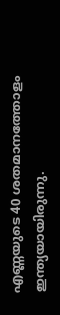എണ്ണയുടെ 40 ശതമാനത്തോളം ഇന്ത്യയായിരുന്നു.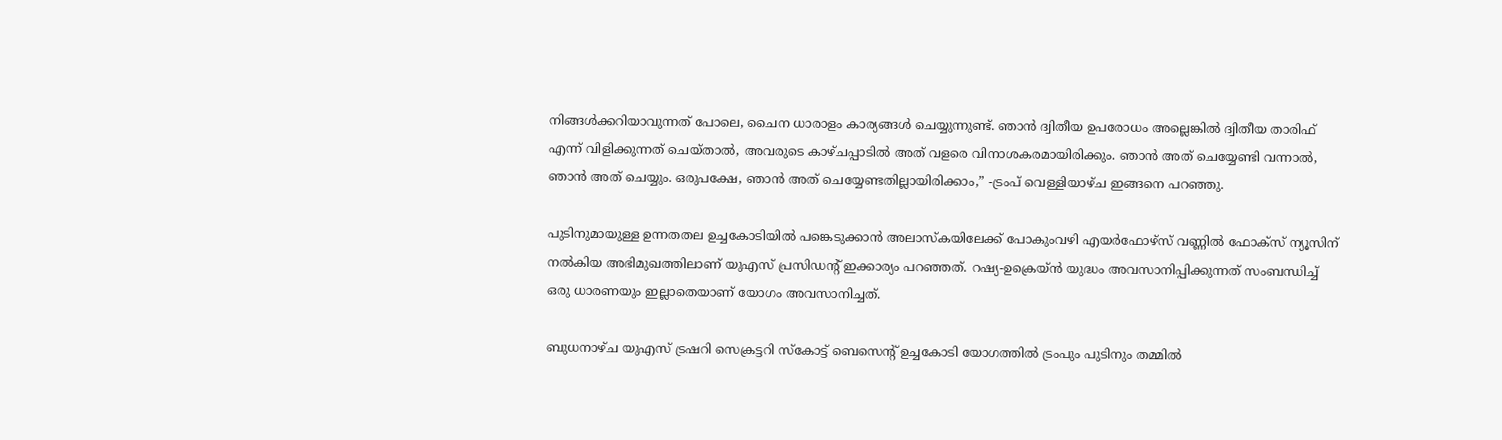നിങ്ങൾക്കറിയാവുന്നത് പോലെ, ചൈന ധാരാളം കാര്യങ്ങൾ ചെയ്യുന്നുണ്ട്. ഞാൻ ദ്വിതീയ ഉപരോധം അല്ലെങ്കിൽ ദ്വിതീയ താരിഫ് എന്ന് വിളിക്കുന്നത് ചെയ്‌താൽ, അവരുടെ കാഴ്‌ചപ്പാടിൽ അത് വളരെ വിനാശകരമായിരിക്കും. ഞാൻ അത് ചെയ്യേണ്ടി വന്നാൽ, ഞാൻ അത് ചെയ്യും. ഒരുപക്ഷേ, ഞാൻ അത് ചെയ്യേണ്ടതില്ലായിരിക്കാം,” -ട്രംപ് വെള്ളിയാഴ്‌ച ഇങ്ങനെ പറഞ്ഞു.

പുടിനുമായുള്ള ഉന്നതതല ഉച്ചകോടിയിൽ പങ്കെടുക്കാൻ അലാസ്‌കയിലേക്ക് പോകുംവഴി എയർഫോഴ്‌സ് വണ്ണിൽ ഫോക്‌സ് ന്യൂസിന് നൽകിയ അഭിമുഖത്തിലാണ് യുഎസ് പ്രസിഡന്റ് ഇക്കാര്യം പറഞ്ഞത്. റഷ്യ-ഉക്രെയ്ൻ യുദ്ധം അവസാനിപ്പിക്കുന്നത് സംബന്ധിച്ച് ഒരു ധാരണയും ഇല്ലാതെയാണ് യോഗം അവസാനിച്ചത്.

ബുധനാഴ്‌ച യുഎസ് ട്രഷറി സെക്രട്ടറി സ്കോട്ട് ബെസെന്റ് ഉച്ചകോടി യോഗത്തിൽ ട്രംപും പുടിനും തമ്മിൽ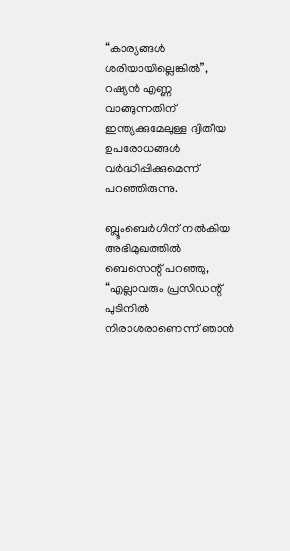“കാര്യങ്ങൾ ശരിയായില്ലെങ്കിൽ”, റഷ്യൻ എണ്ണ വാങ്ങുന്നതിന് ഇന്ത്യക്കുമേലുള്ള ദ്വിതീയ ഉപരോധങ്ങൾ വർദ്ധിപ്പിക്കുമെന്ന് പറഞ്ഞിരുന്നു.

ബ്ലൂംബെർഗിന് നൽകിയ അഭിമുഖത്തിൽ ബെസെന്റ് പറഞ്ഞു, “എല്ലാവരും പ്രസിഡന്റ് പുടിനിൽ നിരാശരാണെന്ന് ഞാൻ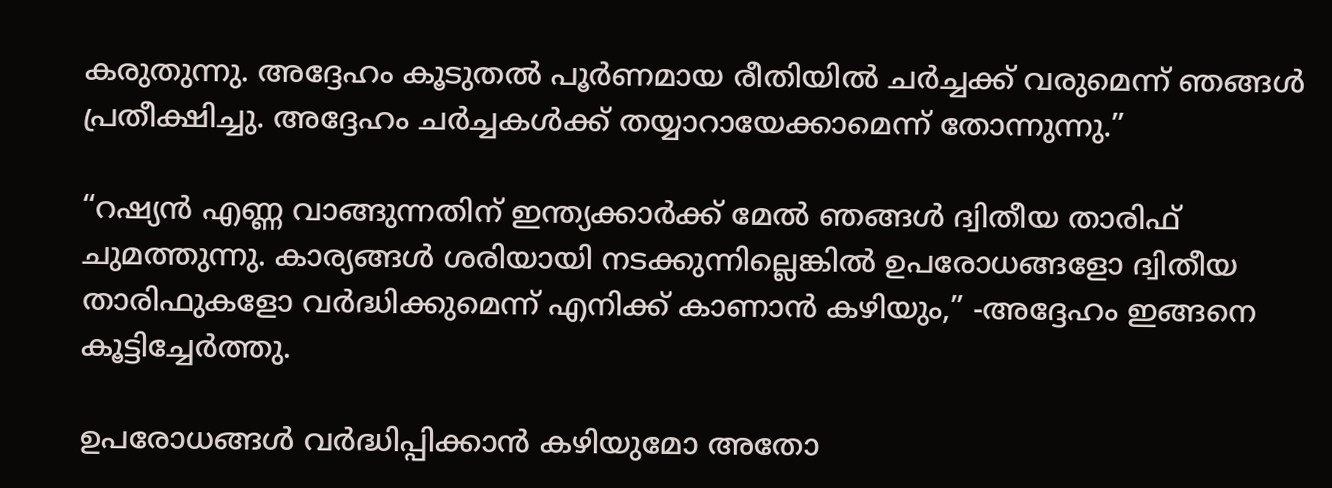കരുതുന്നു. അദ്ദേഹം കൂടുതൽ പൂർണമായ രീതിയിൽ ചർച്ചക്ക്‌ വരുമെന്ന് ഞങ്ങൾ പ്രതീക്ഷിച്ചു. അദ്ദേഹം ചർച്ചകൾക്ക് തയ്യാറായേക്കാമെന്ന് തോന്നുന്നു.”

“റഷ്യൻ എണ്ണ വാങ്ങുന്നതിന് ഇന്ത്യക്കാർക്ക് മേൽ ഞങ്ങൾ ദ്വിതീയ താരിഫ് ചുമത്തുന്നു. കാര്യങ്ങൾ ശരിയായി നടക്കുന്നില്ലെങ്കിൽ ഉപരോധങ്ങളോ ദ്വിതീയ താരിഫുകളോ വർദ്ധിക്കുമെന്ന് എനിക്ക് കാണാൻ കഴിയും,” -അദ്ദേഹം ഇങ്ങനെ കൂട്ടിച്ചേർത്തു.

ഉപരോധങ്ങൾ വർദ്ധിപ്പിക്കാൻ കഴിയുമോ അതോ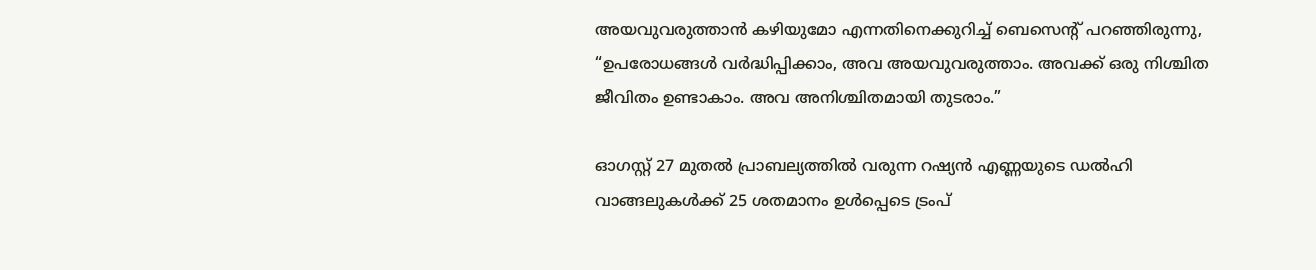അയവുവരുത്താൻ കഴിയുമോ എന്നതിനെക്കുറിച്ച് ബെസെന്റ് പറഞ്ഞിരുന്നു, “ഉപരോധങ്ങൾ വർദ്ധിപ്പിക്കാം, അവ അയവുവരുത്താം. അവക്ക് ഒരു നിശ്ചിത ജീവിതം ഉണ്ടാകാം. അവ അനിശ്ചിതമായി തുടരാം.”

ഓഗസ്റ്റ് 27 മുതൽ പ്രാബല്യത്തിൽ വരുന്ന റഷ്യൻ എണ്ണയുടെ ഡൽഹി വാങ്ങലുകൾക്ക് 25 ശതമാനം ഉൾപ്പെടെ ട്രംപ്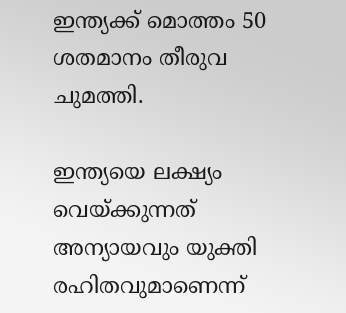ഇന്ത്യക്ക് മൊത്തം 50 ശതമാനം തീരുവ ചുമത്തി.

ഇന്ത്യയെ ലക്ഷ്യം വെയ്‌ക്കുന്നത് അന്യായവും യുക്തി രഹിതവുമാണെന്ന്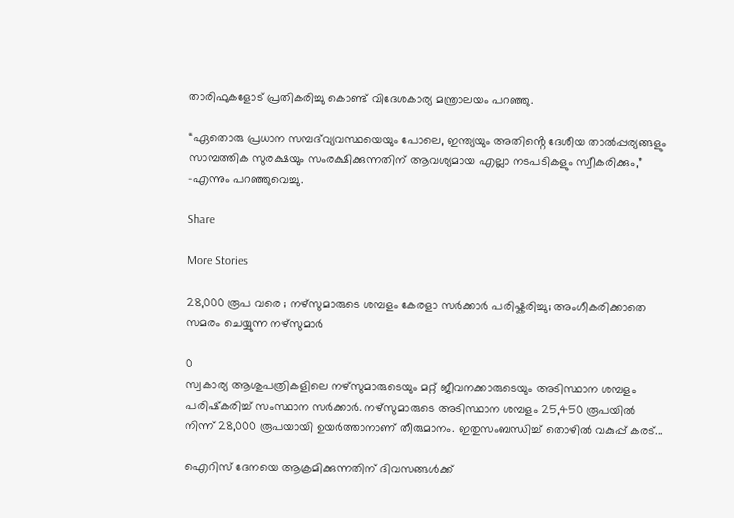താരിഫുകളോട് പ്രതികരിച്ചു കൊണ്ട് വിദേശകാര്യ മന്ത്രാലയം പറഞ്ഞു.

“ഏതൊരു പ്രധാന സമ്പദ്‌വ്യവസ്ഥയെയും പോലെ, ഇന്ത്യയും അതിൻ്റെ ദേശീയ താൽപ്പര്യങ്ങളും സാമ്പത്തിക സുരക്ഷയും സംരക്ഷിക്കുന്നതിന് ആവശ്യമായ എല്ലാ നടപടികളും സ്വീകരിക്കും,” -എന്നും പറഞ്ഞുവെച്ചു.

Share

More Stories

28,000 രൂപ വരെ ; നഴ്സുമാരുടെ ശമ്പളം കേരളാ സർക്കാർ പരിഷ്കരിച്ചു; അംഗീകരിക്കാതെ സമരം ചെയ്യുന്ന നഴ്സുമാർ

0
സ്വകാര്യ ആശുപത്രികളിലെ നഴ്‌സുമാരുടെയും മറ്റ് ജീവനക്കാരുടെയും അടിസ്ഥാന ശമ്പളം പരിഷ്‌കരിച്ച് സംസ്ഥാന സർക്കാർ. നഴ്‌സുമാരുടെ അടിസ്ഥാന ശമ്പളം 25,450 രൂപയിൽ നിന്ന് 28,000 രൂപയായി ഉയർത്താനാണ് തീരുമാനം. ഇതുസംബന്ധിച്ച് തൊഴിൽ വകുപ്പ് കരട്...

ഐറിസ് ദേനയെ ആക്രമിക്കുന്നതിന് ദിവസങ്ങൾക്ക്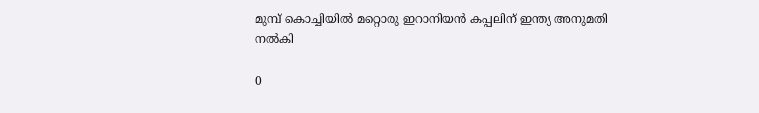മുമ്പ് കൊച്ചിയിൽ മറ്റൊരു ഇറാനിയൻ കപ്പലിന് ഇന്ത്യ അനുമതി നൽകി

0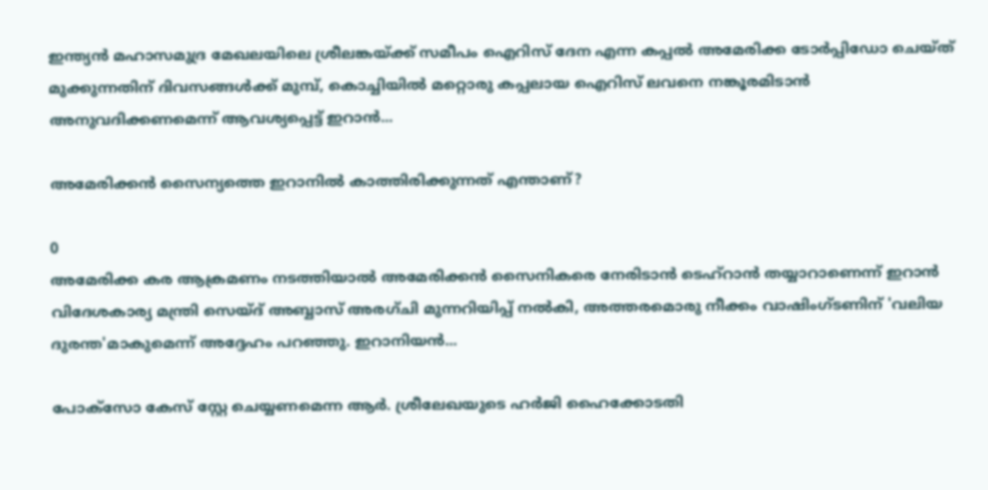ഇന്ത്യൻ മഹാസമുദ്ര മേഖലയിലെ ശ്രീലങ്കയ്ക്ക് സമീപം ഐറിസ് ദേന എന്ന കപ്പൽ അമേരിക്ക ടോർപ്പിഡോ ചെയ്ത് മുക്കുന്നതിന് ദിവസങ്ങൾക്ക് മുമ്പ്, കൊച്ചിയിൽ മറ്റൊരു കപ്പലായ ഐറിസ് ലവനെ നങ്കൂരമിടാൻ അനുവദിക്കണമെന്ന് ആവശ്യപ്പെട്ട് ഇറാൻ...

അമേരിക്കൻ സൈന്യത്തെ ഇറാനിൽ കാത്തിരിക്കുന്നത് എന്താണ്‌?

0
അമേരിക്ക കര ആക്രമണം നടത്തിയാൽ അമേരിക്കൻ സൈനികരെ നേരിടാൻ ടെഹ്‌റാൻ തയ്യാറാണെന്ന് ഇറാൻ വിദേശകാര്യ മന്ത്രി സെയ്‌ദ് അബ്ബാസ് അരഗ്ചി മുന്നറിയിപ്പ് നൽകി, അത്തരമൊരു നീക്കം വാഷിംഗ്ടണിന് 'വലിയ ദുരന്ത'മാകുമെന്ന് അദ്ദേഹം പറഞ്ഞു. ഇറാനിയൻ...

പോക്സോ കേസ് സ്റ്റേ ചെയ്യണമെന്ന ആർ. ശ്രീലേഖയുടെ ഹർജി ഹൈക്കോടതി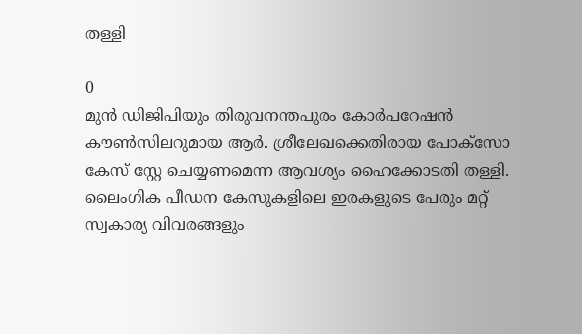തള്ളി

0
മുൻ ഡിജിപിയും തിരുവനന്തപുരം കോർപറേഷൻ കൗൺസിലറുമായ ആർ. ശ്രീലേഖക്കെതിരായ പോക്സോ കേസ് സ്റ്റേ ചെയ്യണമെന്ന ആവശ്യം ഹൈക്കോടതി തള്ളി. ലൈംഗിക പീഡന കേസുകളിലെ ഇരകളുടെ പേരും മറ്റ് സ്വകാര്യ വിവരങ്ങളും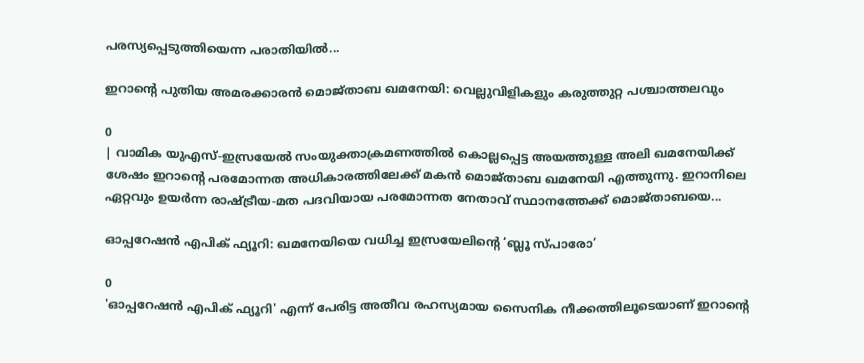പരസ്യപ്പെടുത്തിയെന്ന പരാതിയിൽ...

ഇറാന്റെ പുതിയ അമരക്കാരൻ മൊജ്താബ ഖമനേയി: വെല്ലുവിളികളും കരുത്തുറ്റ പശ്ചാത്തലവും

0
| വാമിക യുഎസ്-ഇസ്രയേൽ സംയുക്താക്രമണത്തിൽ കൊല്ലപ്പെട്ട അയത്തുള്ള അലി ഖമനേയിക്ക് ശേഷം ഇറാന്റെ പരമോന്നത അധികാരത്തിലേക്ക് മകൻ മൊജ്താബ ഖമനേയി എത്തുന്നു. ഇറാനിലെ ഏറ്റവും ഉയർന്ന രാഷ്ട്രീയ-മത പദവിയായ പരമോന്നത നേതാവ് സ്ഥാനത്തേക്ക് മൊജ്താബയെ...

ഓപ്പറേഷൻ എപിക് ഫ്യൂറി: ഖമനേയിയെ വധിച്ച ഇസ്രയേലിന്റെ ‘ബ്ലൂ സ്പാരോ’

0
'ഓപ്പറേഷൻ എപിക് ഫ്യൂറി' എന്ന് പേരിട്ട അതീവ രഹസ്യമായ സൈനിക നീക്കത്തിലൂടെയാണ് ഇറാന്റെ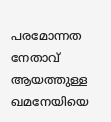പരമോന്നത നേതാവ് ആയത്തുള്ള ഖമനേയിയെ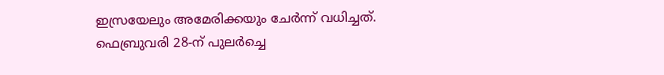ഇസ്രയേലും അമേരിക്കയും ചേർന്ന് വധിച്ചത്. ഫെബ്രുവരി 28-ന് പുലർച്ചെ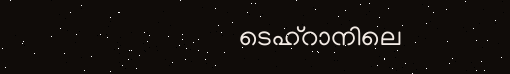ടെഹ്റാനിലെ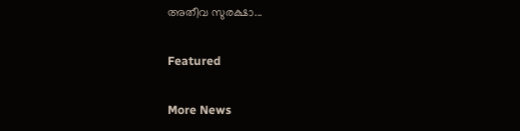അതീവ സുരക്ഷാ...

Featured

More News